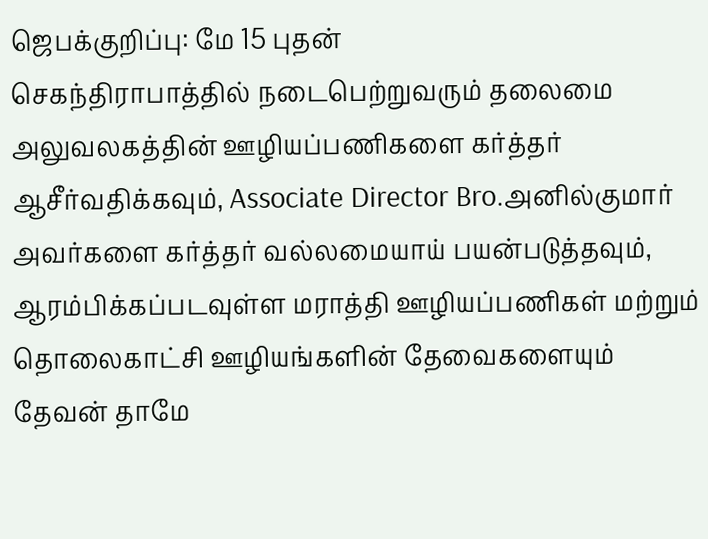ஜெபக்குறிப்பு: மே 15 புதன்
செகந்திராபாத்தில் நடைபெற்றுவரும் தலைமை அலுவலகத்தின் ஊழியப்பணிகளை கர்த்தர் ஆசீர்வதிக்கவும், Associate Director Bro.அனில்குமார் அவர்களை கர்த்தர் வல்லமையாய் பயன்படுத்தவும், ஆரம்பிக்கப்படவுள்ள மராத்தி ஊழியப்பணிகள் மற்றும் தொலைகாட்சி ஊழியங்களின் தேவைகளையும் தேவன் தாமே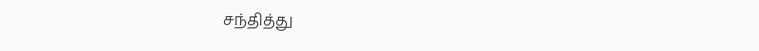சந்தித்து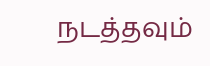நடத்தவும்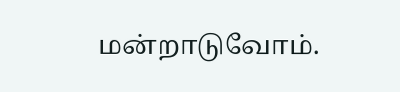மன்றாடுவோம்.